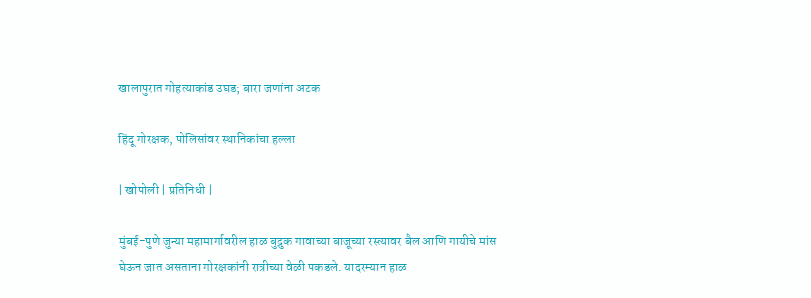खालापुरात गोहत्याकांड उघड; बारा जणांना अटक

हिंदू गोरक्षक, पोलिसांवर स्थानिकांचा हल्ला

| खोपोली | प्रतिनिधी |

मुंबई-पुणे जुन्या महामार्गावरील हाळ बुद्रुक गावाच्या बाजूच्या रस्त्यावर बैल आणि गायीचे मांस घेऊन जात असताना गोरक्षकांनी रात्रीच्या वेळी पकडले. यादरम्यान हाळ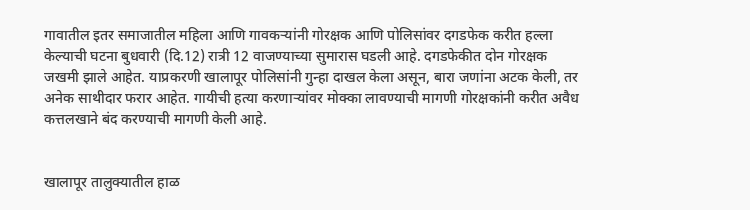गावातील इतर समाजातील महिला आणि गावकर्‍यांनी गोरक्षक आणि पोलिसांवर दगडफेक करीत हल्ला केल्याची घटना बुधवारी (दि.12) रात्री 12 वाजण्याच्या सुमारास घडली आहे. दगडफेकीत दोन गोरक्षक जखमी झाले आहेत. याप्रकरणी खालापूर पोलिसांनी गुन्हा दाखल केला असून, बारा जणांना अटक केली, तर अनेक साथीदार फरार आहेत. गायीची हत्या करणार्‍यांवर मोक्का लावण्याची मागणी गोरक्षकांनी करीत अवैध कत्तलखाने बंद करण्याची मागणी केली आहे.


खालापूर तालुक्यातील हाळ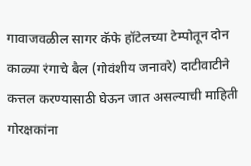गावाजवळील सागर कॅफे हॉटेलच्या टेम्पोतून दोन काळ्या रंगाचे बैल (गोवंशीय जनावरे) दाटीवाटीने कत्तल करण्यासाठी घेऊन जात असल्याची माहिती गोरक्षकांना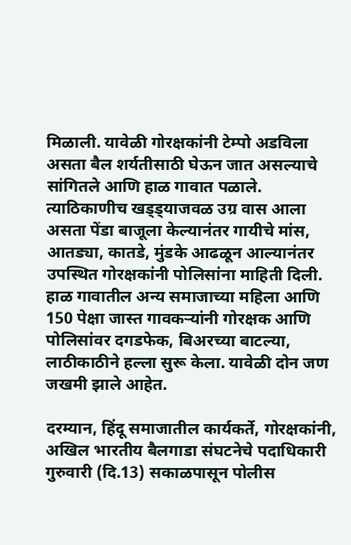मिळाली. यावेळी गोरक्षकांनी टेम्पो अडविला असता बैल शर्यतीसाठी घेऊन जात असल्याचे सांगितले आणि हाळ गावात पळाले. त्याठिकाणीच खड्ड्याजवळ उग्र वास आला असता पेंडा बाजूला केल्यानंतर गायीचे मांस, आतड्या, कातडे, मुंडके आढळून आल्यानंतर उपस्थित गोरक्षकांनी पोलिसांना माहिती दिली. हाळ गावातील अन्य समाजाच्या महिला आणि 150 पेक्षा जास्त गावकर्‍यांनी गोरक्षक आणि पोलिसांवर दगडफेक, बिअरच्या बाटल्या, लाठीकाठीने हल्ला सुरू केला. यावेळी दोन जण जखमी झाले आहेत.

दरम्यान, हिंदू समाजातील कार्यकर्ते, गोरक्षकांनी, अखिल भारतीय बैलगाडा संघटनेचे पदाधिकारी गुरुवारी (दि.13) सकाळपासून पोलीस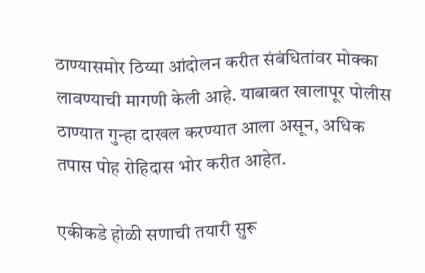ठाण्यासमोर ठिय्या आंदोलन करीत संबंधितांवर मोक्का लावण्याची मागणी केली आहे. याबाबत खालापूर पोलीस ठाण्यात गुन्हा दाखल करण्यात आला असून, अधिक तपास पोह रोहिदास भोर करीत आहेत.

एकीकडे होळी सणाची तयारी सुरू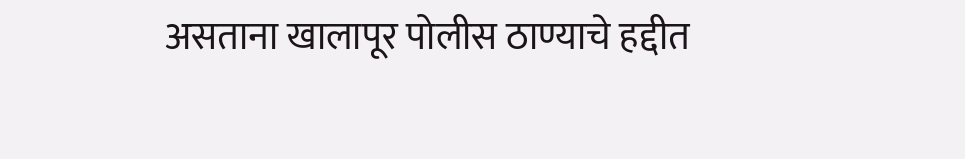असताना खालापूर पोलीस ठाण्याचे हद्दीत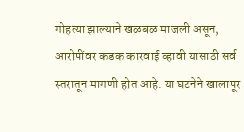गोहत्या झाल्याने खळबळ माजली असून, आरोपींवर कडक कारवाई व्हावी यासाठी सर्व स्तरातून मागणी होत आहे. या घटनेने खालापूर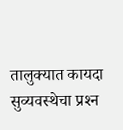तालुक्यात कायदा सुव्यवस्थेचा प्रश्‍न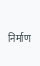निर्माण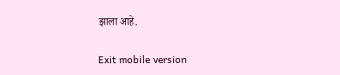झाला आहे.

Exit mobile version